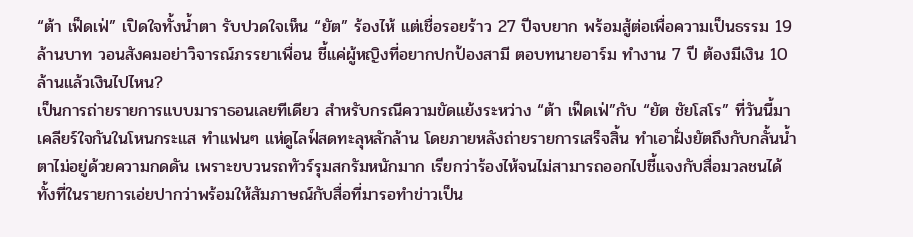“ต้า เฟ็ดเฟ่” เปิดใจทั้งน้ำตา รับปวดใจเห็น “ยัต” ร้องไห้ แต่เชื่อรอยร้าว 27 ปีจบยาก พร้อมสู้ต่อเพื่อความเป็นธรรม 19 ล้านบาท วอนสังคมอย่าวิจารณ์ภรรยาเพื่อน ชี้แค่ผู้หญิงที่อยากปกป้องสามี ตอบทนายอาร์ม ทำงาน 7 ปี ต้องมีเงิน 10 ล้านแล้วเงินไปไหน?
เป็นการถ่ายรายการแบบมาราธอนเลยทีเดียว สำหรับกรณีความขัดแย้งระหว่าง “ต้า เฟ็ดเฟ่”กับ “ยัต ชัยโสโร” ที่วันนี้มาเคลียร์ใจกันในโหนกระแส ทำแฟนๆ แห่ดูไลฟ์สดทะลุหลักล้าน โดยภายหลังถ่ายรายการเสร็จสิ้น ทำเอาฝั่งยัตถึงกับกลั้นน้ำตาไม่อยู่ด้วยความกดดัน เพราะขบวนรถทัวร์รุมสกรัมหนักมาก เรียกว่าร้องไห้จนไม่สามารถออกไปชี้แจงกับสื่อมวลชนได้ ทั้งที่ในรายการเอ่ยปากว่าพร้อมให้สัมภาษณ์กับสื่อที่มารอทำข่าวเป็น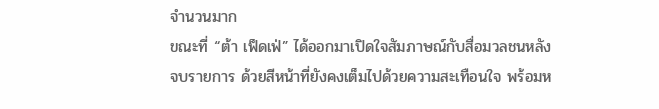จำนวนมาก
ขณะที่ “ต้า เฟ็ดเฟ่” ได้ออกมาเปิดใจสัมภาษณ์กับสื่อมวลชนหลังจบรายการ ด้วยสีหน้าที่ยังคงเต็มไปด้วยความสะเทือนใจ พร้อมห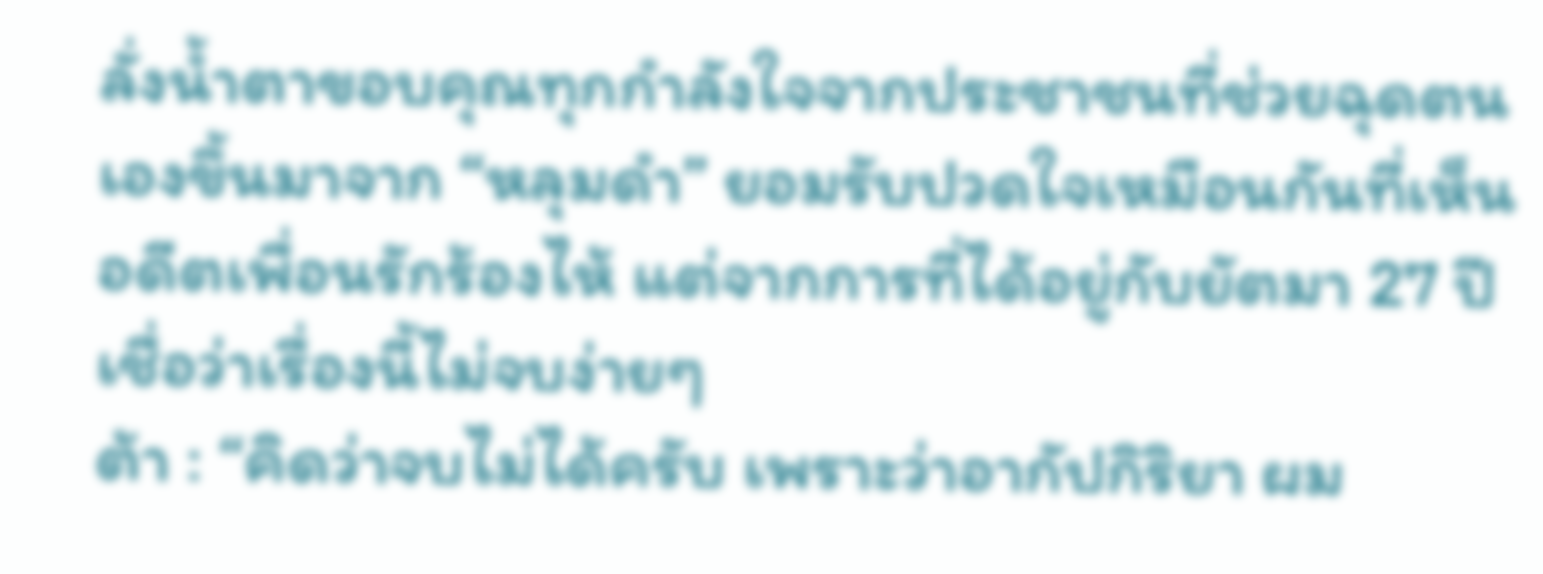ลั่งน้ำตาขอบคุณทุกกำลังใจจากประชาชนที่ช่วยฉุดตนเองขึ้นมาจาก “หลุมดำ” ยอมรับปวดใจเหมือนกันที่เห็นอดีตเพื่อนรักร้องไห้ แต่จากการที่ได้อยู่กับยัตมา 27 ปี เชื่อว่าเรื่องนี้ไม่จบง่ายๆ
ต้า : “คิดว่าจบไม่ได้ครับ เพราะว่าอากัปกิริยา ผม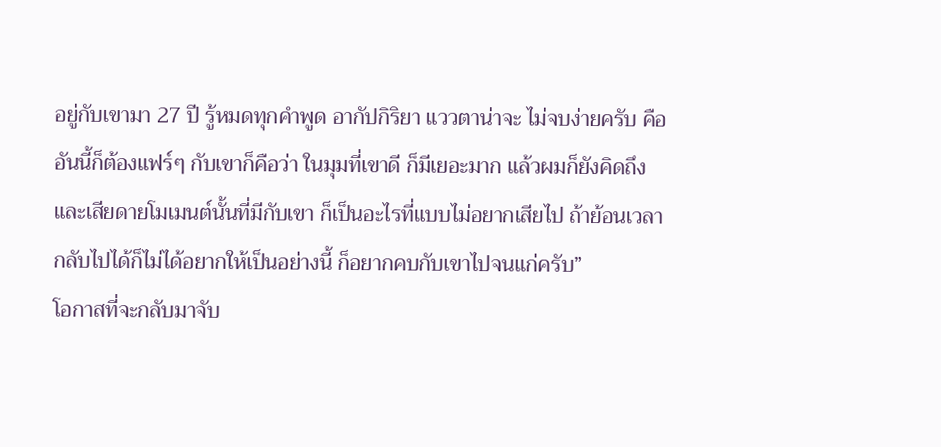อยู่กับเขามา 27 ปี รู้หมดทุกคำพูด อากัปกิริยา แววตาน่าจะ ไม่จบง่ายครับ คืออันนี้ก็ต้องแฟร์ๆ กับเขาก็คือว่า ในมุมที่เขาดี ก็มีเยอะมาก แล้วผมก็ยังคิดถึง และเสียดายโมเมนต์นั้นที่มีกับเขา ก็เป็นอะไรที่แบบไม่อยากเสียไป ถ้าย้อนเวลากลับไปได้ก็ไม่ได้อยากให้เป็นอย่างนี้ ก็อยากคบกับเขาไปจนแก่ครับ”
โอกาสที่จะกลับมาจับ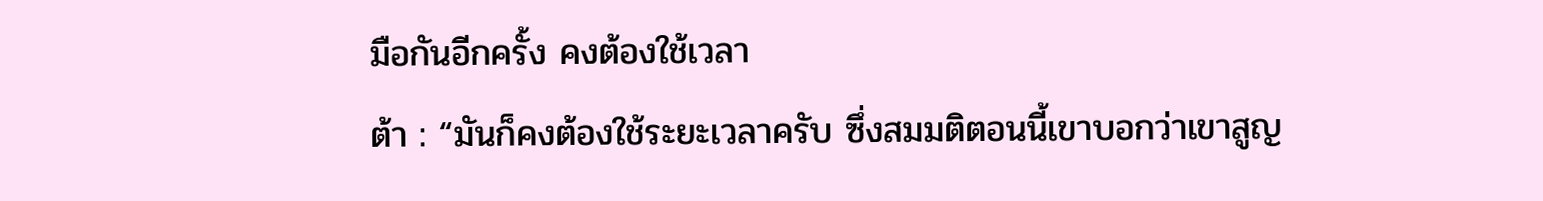มือกันอีกครั้ง คงต้องใช้เวลา
ต้า : “มันก็คงต้องใช้ระยะเวลาครับ ซึ่งสมมติตอนนี้เขาบอกว่าเขาสูญ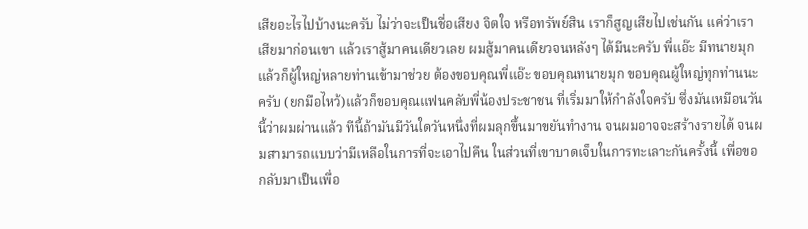เสียอะไรไปบ้างนะครับ ไม่ว่าจะเป็นชื่อเสียง จิตใจ หรือทรัพย์สิน เราก็สูญเสียไปเช่นกัน แค่ว่าเราเสียมาก่อนเขา แล้วเราสู้มาคนเดียวเลย ผมสู้มาคนเดียวจนหลังๆ ได้มีนะครับ พี่แอ๊ะ มีทนายมุก แล้วก็ผู้ใหญ่หลายท่านเข้ามาช่วย ต้องขอบคุณพี่แอ๊ะ ขอบคุณทนายมุก ขอบคุณผู้ใหญ่ทุกท่านนะครับ (ยกมือไหว้)แล้วก็ขอบคุณแฟนคลับพี่น้องประชาชน ที่เริ่มมาให้กำลังใจครับ ซึ่งมันเหมือนวันนี้ว่าผมผ่านแล้ว ทีนี้ถ้ามันมีวันใดวันหนึ่งที่ผมลุกขึ้นมาขยันทำงาน จนผมอาจจะสร้างรายได้ จนผมสามารถแบบว่ามีเหลือในการที่จะเอาไปคืน ในส่วนที่เขาบาดเจ็บในการทะเลาะกันครั้งนี้ เพื่อขอกลับมาเป็นเพื่อ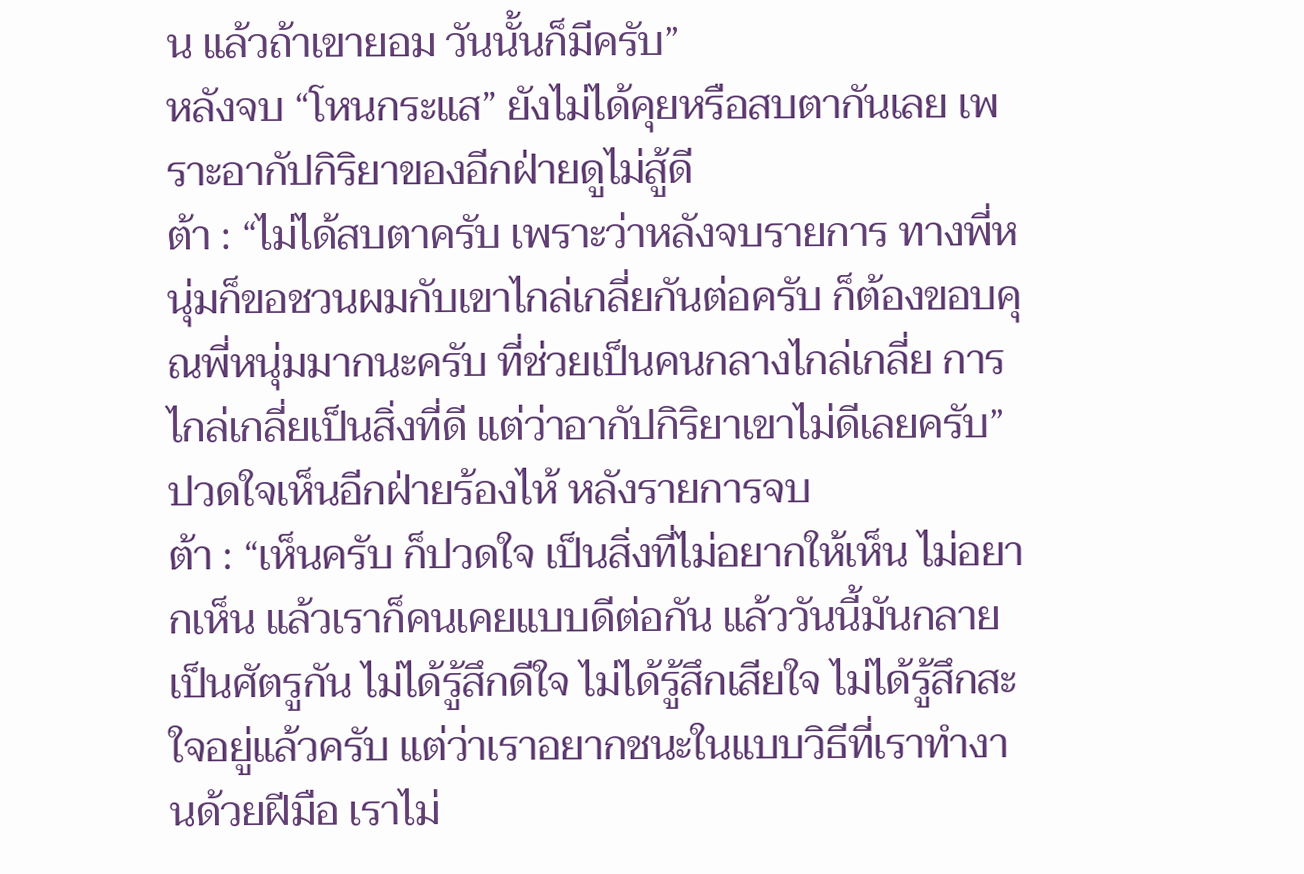น แล้วถ้าเขายอม วันนั้นก็มีครับ”
หลังจบ “โหนกระแส” ยังไม่ได้คุยหรือสบตากันเลย เพราะอากัปกิริยาของอีกฝ่ายดูไม่สู้ดี
ต้า : “ไม่ได้สบตาครับ เพราะว่าหลังจบรายการ ทางพี่หนุ่มก็ขอชวนผมกับเขาไกล่เกลี่ยกันต่อครับ ก็ต้องขอบคุณพี่หนุ่มมากนะครับ ที่ช่วยเป็นคนกลางไกล่เกลี่ย การไกล่เกลี่ยเป็นสิ่งที่ดี แต่ว่าอากัปกิริยาเขาไม่ดีเลยครับ”
ปวดใจเห็นอีกฝ่ายร้องไห้ หลังรายการจบ
ต้า : “เห็นครับ ก็ปวดใจ เป็นสิ่งที่ไม่อยากให้เห็น ไม่อยากเห็น แล้วเราก็คนเคยแบบดีต่อกัน แล้ววันนี้มันกลายเป็นศัตรูกัน ไม่ได้รู้สึกดีใจ ไม่ได้รู้สึกเสียใจ ไม่ได้รู้สึกสะใจอยู่แล้วครับ แต่ว่าเราอยากชนะในแบบวิธีที่เราทำงานด้วยฝีมือ เราไม่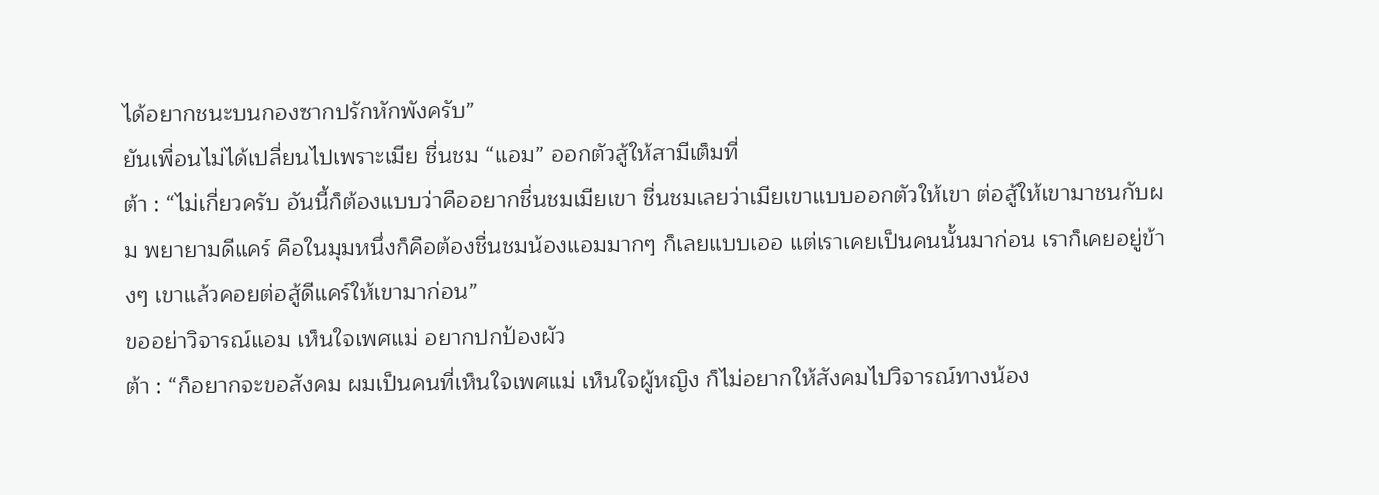ได้อยากชนะบนกองซากปรักหักพังครับ”
ยันเพื่อนไม่ได้เปลี่ยนไปเพราะเมีย ชื่นชม “แอม” ออกตัวสู้ให้สามีเต็มที่
ต้า : “ไม่เกี่ยวครับ อันนี้ก็ต้องแบบว่าคืออยากชื่นชมเมียเขา ชื่นชมเลยว่าเมียเขาแบบออกตัวให้เขา ต่อสู้ให้เขามาชนกับผม พยายามดีแคร์ คือในมุมหนึ่งก็คือต้องชื่นชมน้องแอมมากๆ ก็เลยแบบเออ แต่เราเคยเป็นคนนั้นมาก่อน เราก็เคยอยู่ข้างๆ เขาแล้วคอยต่อสู้ดีแคร์ให้เขามาก่อน”
ขออย่าวิจารณ์แอม เห็นใจเพศแม่ อยากปกป้องผัว
ต้า : “ก็อยากจะขอสังคม ผมเป็นคนที่เห็นใจเพศแม่ เห็นใจผู้หญิง ก็ไม่อยากให้สังคมไปวิจารณ์ทางน้อง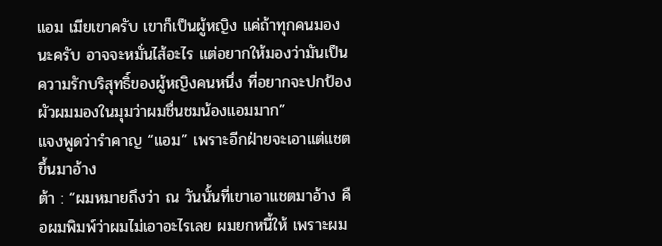แอม เมียเขาครับ เขาก็เป็นผู้หญิง แค่ถ้าทุกคนมองนะครับ อาจจะหมั่นไส้อะไร แต่อยากให้มองว่ามันเป็นความรักบริสุทธิ์ของผู้หญิงคนหนึ่ง ที่อยากจะปกป้องผัวผมมองในมุมว่าผมชื่นชมน้องแอมมาก”
แจงพูดว่ารำคาญ “แอม” เพราะอีกฝ่ายจะเอาแต่แชตขึ้นมาอ้าง
ต้า : “ผมหมายถึงว่า ณ วันนั้นที่เขาเอาแชตมาอ้าง คือผมพิมพ์ว่าผมไม่เอาอะไรเลย ผมยกหนี้ให้ เพราะผม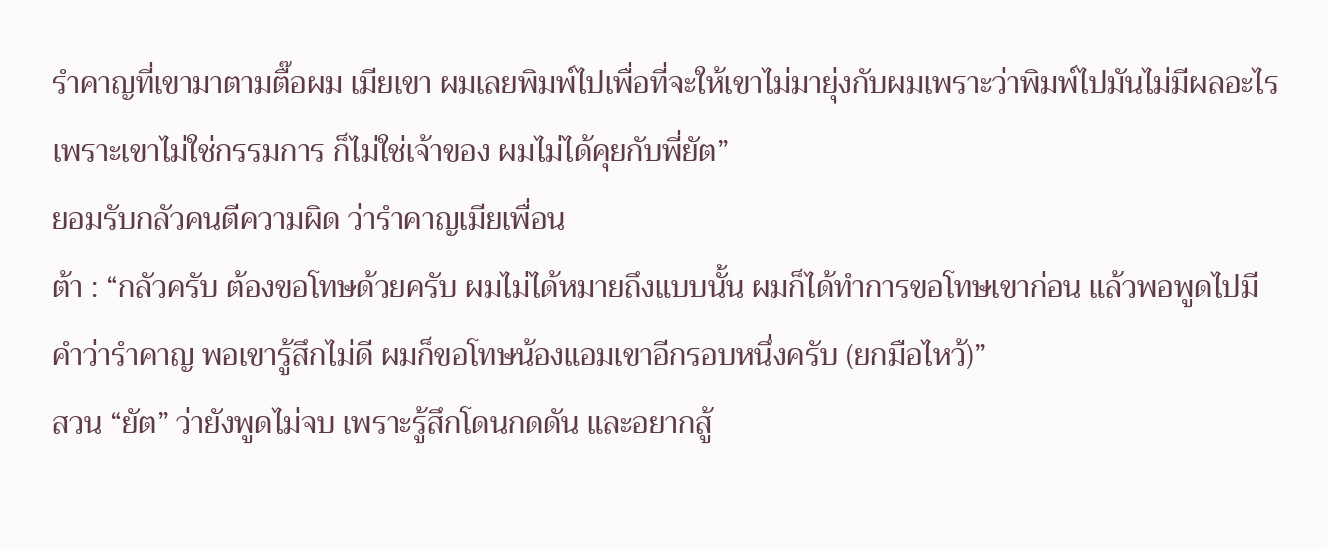รำคาญที่เขามาตามตื๊อผม เมียเขา ผมเลยพิมพ์ไปเพื่อที่จะให้เขาไม่มายุ่งกับผมเพราะว่าพิมพ์ไปมันไม่มีผลอะไร เพราะเขาไม่ใช่กรรมการ ก็ไม่ใช่เจ้าของ ผมไม่ได้คุยกับพี่ยัต”
ยอมรับกลัวคนตีความผิด ว่ารำคาญเมียเพื่อน
ต้า : “กลัวครับ ต้องขอโทษด้วยครับ ผมไม่ได้หมายถึงแบบนั้น ผมก็ได้ทำการขอโทษเขาก่อน แล้วพอพูดไปมีคำว่ารำคาญ พอเขารู้สึกไม่ดี ผมก็ขอโทษน้องแอมเขาอีกรอบหนึ่งครับ (ยกมือไหว้)”
สวน “ยัต” ว่ายังพูดไม่จบ เพราะรู้สึกโดนกดดัน และอยากสู้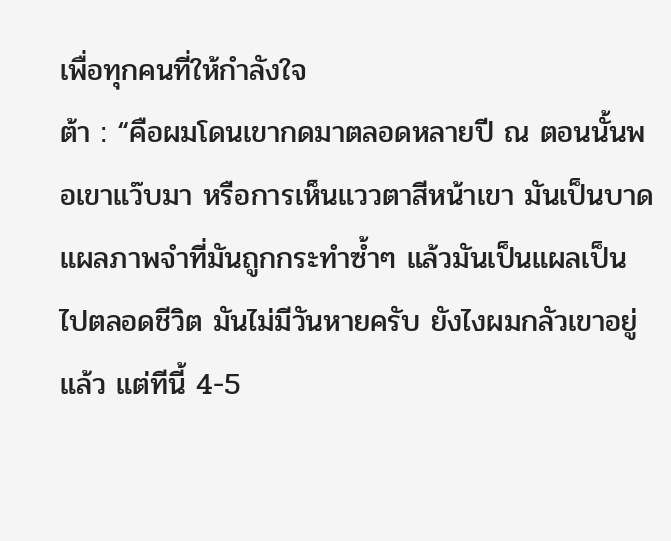เพื่อทุกคนที่ให้กำลังใจ
ต้า : “คือผมโดนเขากดมาตลอดหลายปี ณ ตอนนั้นพอเขาแว๊บมา หรือการเห็นแววตาสีหน้าเขา มันเป็นบาดแผลภาพจำที่มันถูกกระทำซ้ำๆ แล้วมันเป็นแผลเป็นไปตลอดชีวิต มันไม่มีวันหายครับ ยังไงผมกลัวเขาอยู่แล้ว แต่ทีนี้ 4-5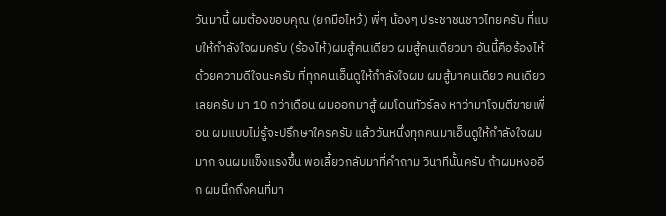วันมานี้ ผมต้องขอบคุณ (ยกมือไหว้) พี่ๆ น้องๆ ประชาชนชาวไทยครับ ที่แบบให้กำลังใจผมครับ (ร้องไห้)ผมสู้คนเดียว ผมสู้คนเดียวมา อันนี้คือร้องไห้ด้วยความดีใจนะครับ ที่ทุกคนเอ็นดูให้กำลังใจผม ผมสู้มาคนเดียว คนเดียวเลยครับ มา 10 กว่าเดือน ผมออกมาสู้ ผมโดนทัวร์ลง หาว่ามาโจมตีขายเพื่อน ผมแบบไม่รู้จะปรึกษาใครครับ แล้ววันหนึ่งทุกคนมาเอ็นดูให้กำลังใจผมมาก จนผมแข็งแรงขึ้น พอเลี้ยวกลับมาที่คำถาม วินาทีนั้นครับ ถ้าผมหงออีก ผมนึกถึงคนที่มา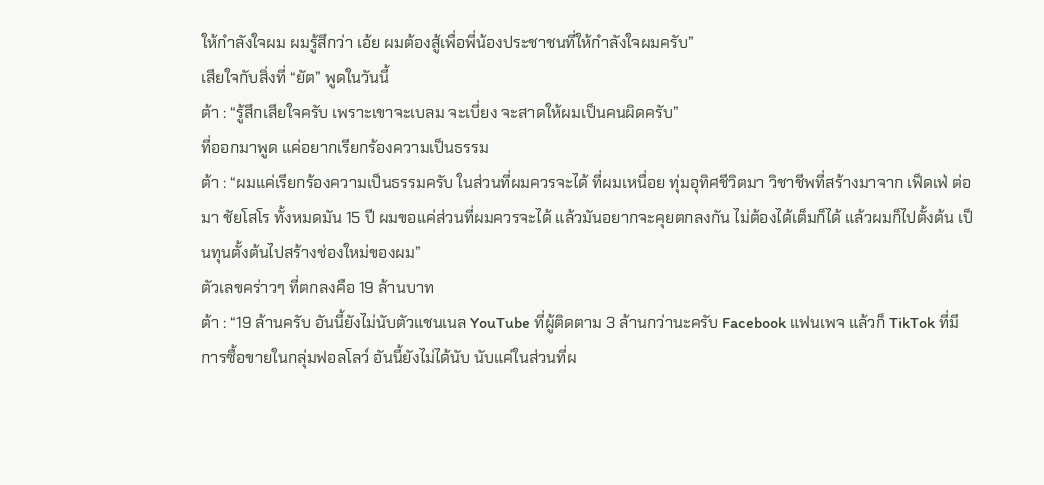ให้กำลังใจผม ผมรู้สึกว่า เอ้ย ผมต้องสู้เพื่อพี่น้องประชาชนที่ให้กำลังใจผมครับ”
เสียใจกับสิ่งที่ “ยัต” พูดในวันนี้
ต้า : “รู้สึกเสียใจครับ เพราะเขาจะเบลม จะเบี่ยง จะสาดให้ผมเป็นคนผิดครับ”
ที่ออกมาพูด แค่อยากเรียกร้องความเป็นธรรม
ต้า : “ผมแค่เรียกร้องความเป็นธรรมครับ ในส่วนที่ผมควรจะได้ ที่ผมเหนื่อย ทุ่มอุทิศชีวิตมา วิชาชีพที่สร้างมาจาก เฟ็ดเฟ่ ต่อมา ชัยโสโร ทั้งหมดมัน 15 ปี ผมขอแค่ส่วนที่ผมควรจะได้ แล้วมันอยากจะคุยตกลงกัน ไม่ต้องได้เต็มก็ได้ แล้วผมก็ไปตั้งต้น เป็นทุนตั้งต้นไปสร้างช่องใหม่ของผม”
ตัวเลขคร่าวๆ ที่ตกลงคือ 19 ล้านบาท
ต้า : “19 ล้านครับ อันนี้ยังไม่นับตัวแชนเนล YouTube ที่ผู้ติดตาม 3 ล้านกว่านะครับ Facebook แฟนเพจ แล้วก็ TikTok ที่มีการซื้อขายในกลุ่มฟอลโลว์ อันนี้ยังไม่ได้นับ นับแค่ในส่วนที่ผ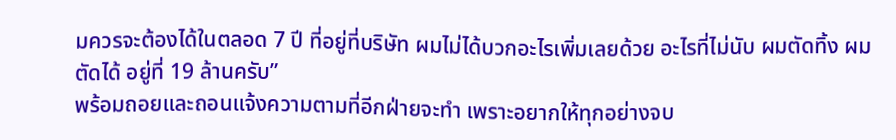มควรจะต้องได้ในตลอด 7 ปี ที่อยู่ที่บริษัท ผมไม่ได้บวกอะไรเพิ่มเลยด้วย อะไรที่ไม่นับ ผมตัดทิ้ง ผมตัดได้ อยู่ที่ 19 ล้านครับ”
พร้อมถอยและถอนแจ้งความตามที่อีกฝ่ายจะทำ เพราะอยากให้ทุกอย่างจบ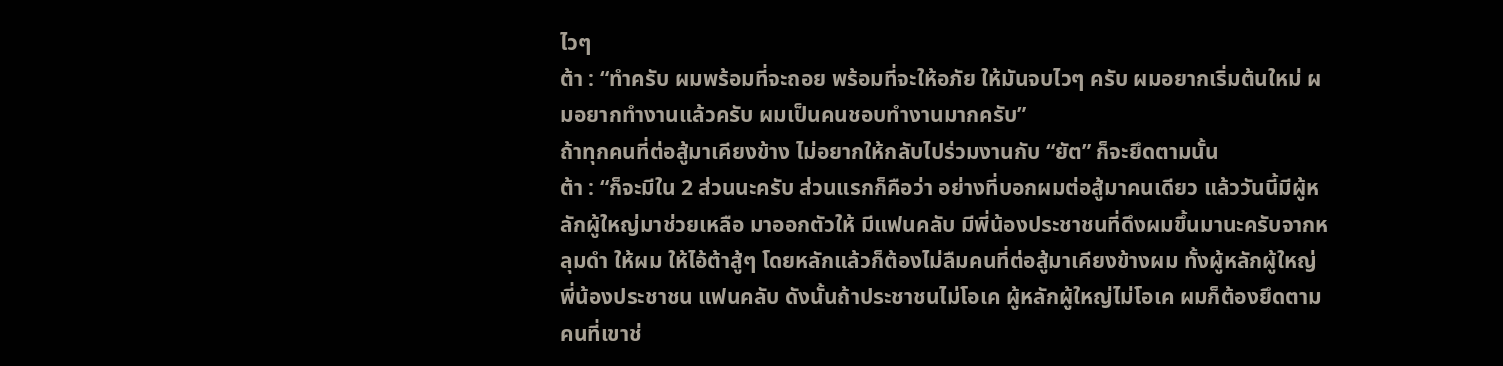ไวๆ
ต้า : “ทำครับ ผมพร้อมที่จะถอย พร้อมที่จะให้อภัย ให้มันจบไวๆ ครับ ผมอยากเริ่มต้นใหม่ ผมอยากทำงานแล้วครับ ผมเป็นคนชอบทำงานมากครับ”
ถ้าทุกคนที่ต่อสู้มาเคียงข้าง ไม่อยากให้กลับไปร่วมงานกับ “ยัต” ก็จะยึดตามนั้น
ต้า : “ก็จะมีใน 2 ส่วนนะครับ ส่วนแรกก็คือว่า อย่างที่บอกผมต่อสู้มาคนเดียว แล้ววันนี้มีผู้หลักผู้ใหญ่มาช่วยเหลือ มาออกตัวให้ มีแฟนคลับ มีพี่น้องประชาชนที่ดึงผมขึ้นมานะครับจากหลุมดำ ให้ผม ให้ไอ้ต้าสู้ๆ โดยหลักแล้วก็ต้องไม่ลืมคนที่ต่อสู้มาเคียงข้างผม ทั้งผู้หลักผู้ใหญ่ พี่น้องประชาชน แฟนคลับ ดังนั้นถ้าประชาชนไม่โอเค ผู้หลักผู้ใหญ่ไม่โอเค ผมก็ต้องยึดตามคนที่เขาช่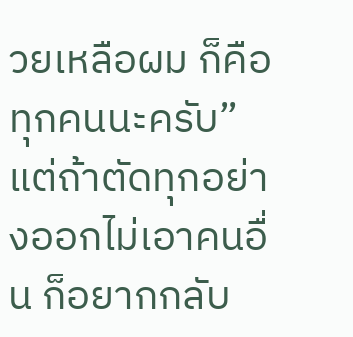วยเหลือผม ก็คือทุกคนนะครับ”
แต่ถ้าตัดทุกอย่างออกไม่เอาคนอื่น ก็อยากกลับ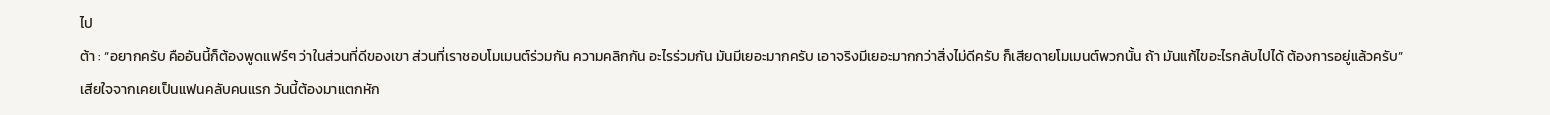ไป
ต้า : “อยากครับ คืออันนี้ก็ต้องพูดแฟร์ๆ ว่าในส่วนที่ดีของเขา ส่วนที่เราชอบโมเมนต์ร่วมกัน ความคลิกกัน อะไรร่วมกัน มันมีเยอะมากครับ เอาจริงมีเยอะมากกว่าสิ่งไม่ดีครับ ก็เสียดายโมเมนต์พวกนั้น ถ้า มันแก้ไขอะไรกลับไปได้ ต้องการอยู่แล้วครับ”
เสียใจจากเคยเป็นแฟนคลับคนแรก วันนี้ต้องมาแตกหัก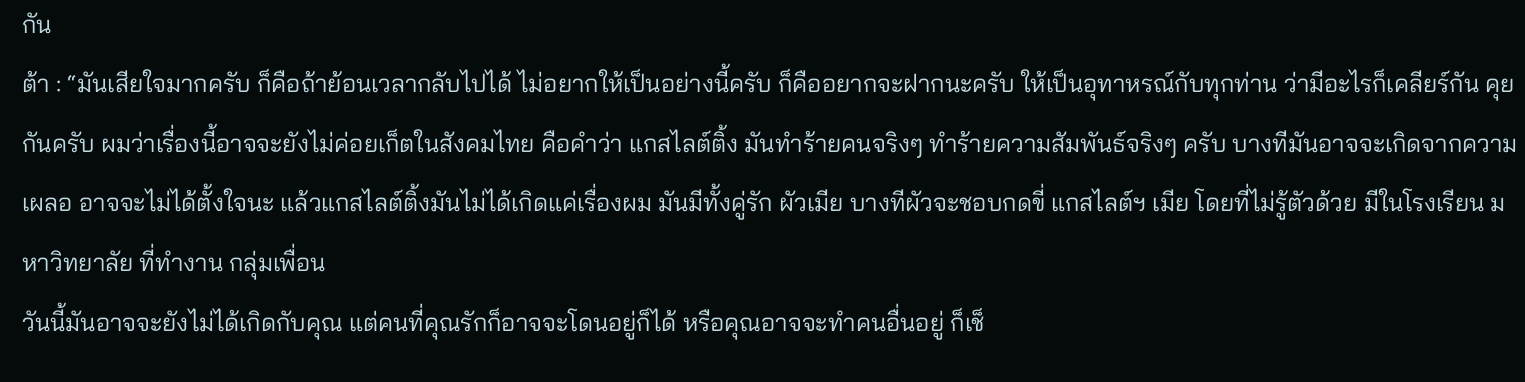กัน
ต้า : “มันเสียใจมากครับ ก็คือถ้าย้อนเวลากลับไปได้ ไม่อยากให้เป็นอย่างนี้ครับ ก็คืออยากจะฝากนะครับ ให้เป็นอุทาหรณ์กับทุกท่าน ว่ามีอะไรก็เคลียร์กัน คุยกันครับ ผมว่าเรื่องนี้อาจจะยังไม่ค่อยเก็ตในสังคมไทย คือคำว่า แกสไลต์ติ้ง มันทำร้ายคนจริงๆ ทำร้ายความสัมพันธ์จริงๆ ครับ บางทีมันอาจจะเกิดจากความเผลอ อาจจะไม่ได้ตั้งใจนะ แล้วแกสไลต์ติ้งมันไม่ได้เกิดแค่เรื่องผม มันมีทั้งคู่รัก ผัวเมีย บางทีผัวจะชอบกดขี่ แกสไลต์ฯ เมีย โดยที่ไม่รู้ตัวด้วย มีในโรงเรียน มหาวิทยาลัย ที่ทำงาน กลุ่มเพื่อน
วันนี้มันอาจจะยังไม่ได้เกิดกับคุณ แต่คนที่คุณรักก็อาจจะโดนอยู่ก็ได้ หรือคุณอาจจะทำคนอื่นอยู่ ก็เช็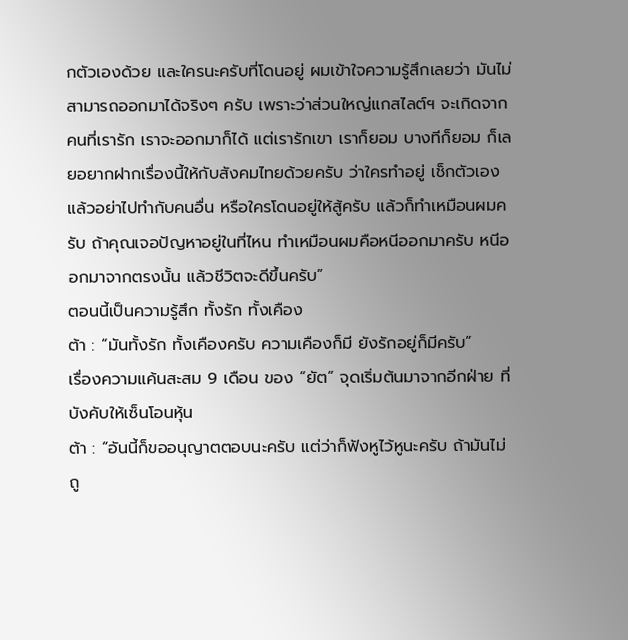กตัวเองด้วย และใครนะครับที่โดนอยู่ ผมเข้าใจความรู้สึกเลยว่า มันไม่สามารถออกมาได้จริงๆ ครับ เพราะว่าส่วนใหญ่แกสไลต์ฯ จะเกิดจากคนที่เรารัก เราจะออกมาก็ได้ แต่เรารักเขา เราก็ยอม บางทีก็ยอม ก็เลยอยากฝากเรื่องนี้ให้กับสังคมไทยด้วยครับ ว่าใครทำอยู่ เช็กตัวเองแล้วอย่าไปทำกับคนอื่น หรือใครโดนอยู่ให้สู้ครับ แล้วก็ทำเหมือนผมครับ ถ้าคุณเจอปัญหาอยู่ในที่ไหน ทำเหมือนผมคือหนีออกมาครับ หนีออกมาจากตรงนั้น แล้วชีวิตจะดีขึ้นครับ”
ตอนนี้เป็นความรู้สึก ทั้งรัก ทั้งเคือง
ต้า : “มันทั้งรัก ทั้งเคืองครับ ความเคืองก็มี ยังรักอยู่ก็มีครับ”
เรื่องความแค้นสะสม 9 เดือน ของ “ยัต” จุดเริ่มต้นมาจากอีกฝ่าย ที่บังคับให้เซ็นโอนหุ้น
ต้า : “อันนี้ก็ขออนุญาตตอบนะครับ แต่ว่าก็ฟังหูไว้หูนะครับ ถ้ามันไม่ถู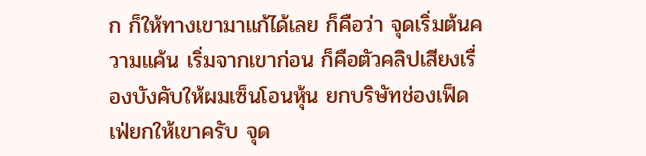ก ก็ให้ทางเขามาแก้ได้เลย ก็คือว่า จุดเริ่มต้นความแค้น เริ่มจากเขาก่อน ก็คือตัวคลิปเสียงเรื่องบังคับให้ผมเซ็นโอนหุ้น ยกบริษัทช่องเฟ็ดเฟ่ยกให้เขาครับ จุด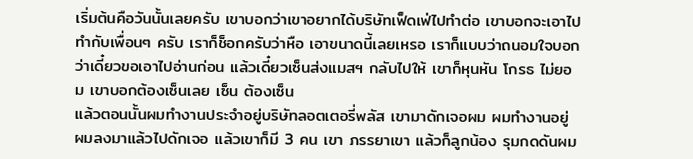เริ่มต้นคือวันนั้นเลยครับ เขาบอกว่าเขาอยากได้บริษัทเฟ็ดเฟ่ไปทำต่อ เขาบอกจะเอาไปทำกับเพื่อนๆ ครับ เราก็ช็อกครับว่าหือ เอาขนาดนี้เลยเหรอ เราก็แบบว่าถนอมใจบอกว่าเดี๋ยวขอเอาไปอ่านก่อน แล้วเดี๋ยวเซ็นส่งแมสฯ กลับไปให้ เขาก็หุนหัน โกรธ ไม่ยอม เขาบอกต้องเซ็นเลย เซ็น ต้องเซ็น
แล้วตอนนั้นผมทำงานประจำอยู่บริษัทลอตเตอรี่พลัส เขามาดักเจอผม ผมทำงานอยู่ ผมลงมาแล้วไปดักเจอ แล้วเขาก็มี 3 คน เขา ภรรยาเขา แล้วก็ลูกน้อง รุมกดดันผม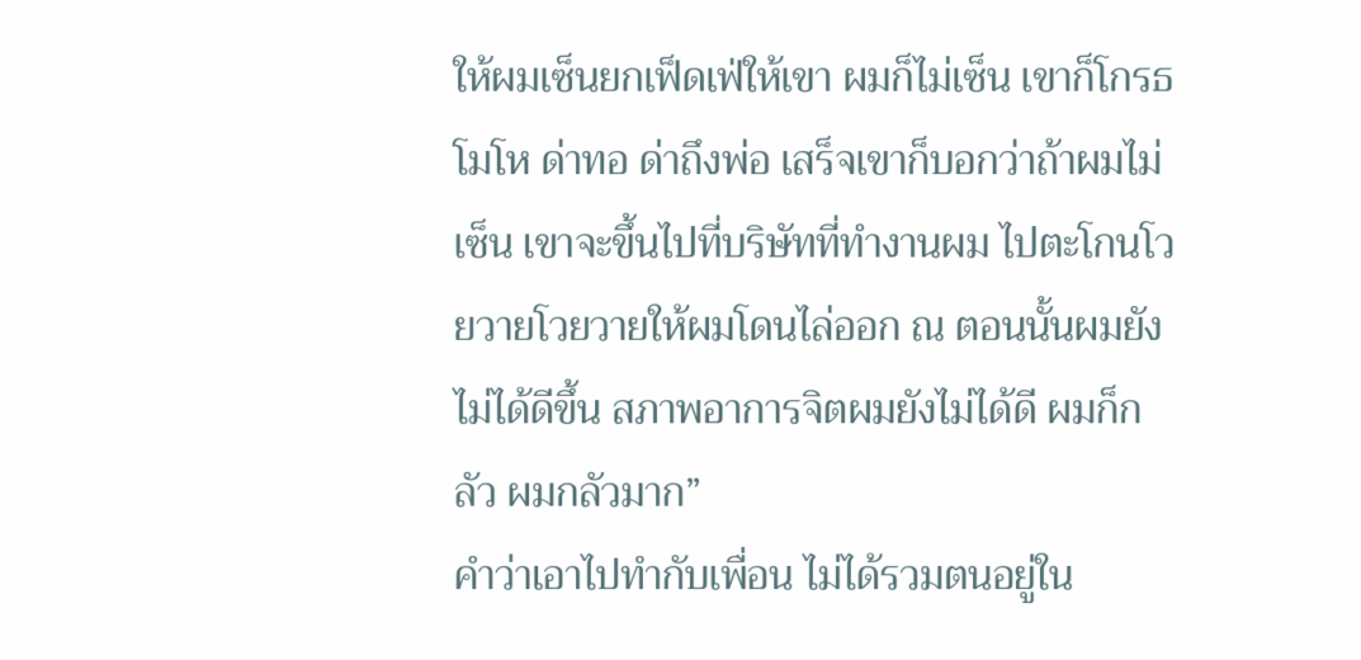ให้ผมเซ็นยกเฟ็ดเฟ่ให้เขา ผมก็ไม่เซ็น เขาก็โกรธ โมโห ด่าทอ ด่าถึงพ่อ เสร็จเขาก็บอกว่าถ้าผมไม่เซ็น เขาจะขึ้นไปที่บริษัทที่ทำงานผม ไปตะโกนโวยวายโวยวายให้ผมโดนไล่ออก ณ ตอนนั้นผมยังไม่ได้ดีขึ้น สภาพอาการจิตผมยังไม่ได้ดี ผมก็กลัว ผมกลัวมาก”
คำว่าเอาไปทำกับเพื่อน ไม่ได้รวมตนอยู่ใน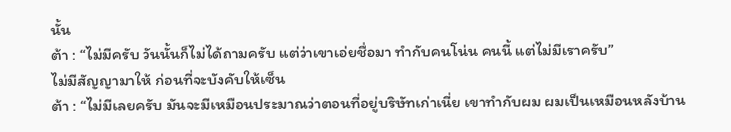นั้น
ต้า : “ไม่มีครับ วันนั้นก็ไม่ได้ถามครับ แต่ว่าเขาเอ่ยชื่อมา ทำกับคนโน่น คนนี้ แต่ไม่มีเราครับ”
ไม่มีสัญญามาให้ ก่อนที่จะบังคับให้เซ็น
ต้า : “ไม่มีเลยครับ มันจะมีเหมือนประมาณว่าตอนที่อยู่บริษัทเก่าเนี่ย เขาทำกับผม ผมเป็นเหมือนหลังบ้าน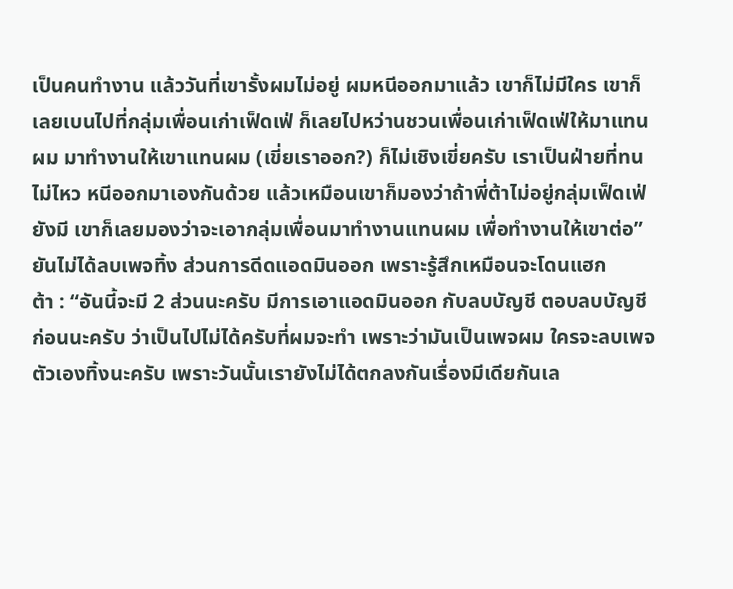เป็นคนทำงาน แล้ววันที่เขารั้งผมไม่อยู่ ผมหนีออกมาแล้ว เขาก็ไม่มีใคร เขาก็เลยเบนไปที่กลุ่มเพื่อนเก่าเฟ็ดเฟ่ ก็เลยไปหว่านชวนเพื่อนเก่าเฟ็ดเฟ่ให้มาแทนผม มาทำงานให้เขาแทนผม (เขี่ยเราออก?) ก็ไม่เชิงเขี่ยครับ เราเป็นฝ่ายที่ทนไม่ไหว หนีออกมาเองกันด้วย แล้วเหมือนเขาก็มองว่าถ้าพี่ต้าไม่อยู่กลุ่มเฟ็ดเฟ่ยังมี เขาก็เลยมองว่าจะเอากลุ่มเพื่อนมาทำงานแทนผม เพื่อทำงานให้เขาต่อ”
ยันไม่ได้ลบเพจทิ้ง ส่วนการดีดแอดมินออก เพราะรู้สึกเหมือนจะโดนแฮก
ต้า : “อันนี้จะมี 2 ส่วนนะครับ มีการเอาแอดมินออก กับลบบัญชี ตอบลบบัญชีก่อนนะครับ ว่าเป็นไปไม่ได้ครับที่ผมจะทำ เพราะว่ามันเป็นเพจผม ใครจะลบเพจตัวเองทิ้งนะครับ เพราะวันนั้นเรายังไม่ได้ตกลงกันเรื่องมีเดียกันเล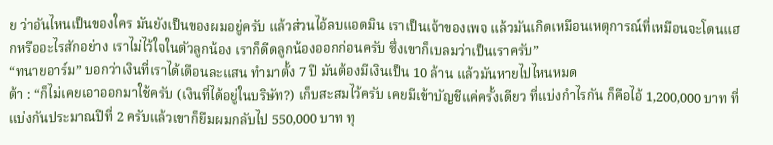ย ว่าอันไหนเป็นของใคร มันยังเป็นของผมอยู่ครับ แล้วส่วนไอ้ลบแอดมิน เราเป็นเจ้าของเพจ แล้วมันเกิดเหมือนเหตุการณ์ที่เหมือนจะโดนแฮกหรืออะไรสักอย่าง เราไม่ไว้ใจในตัวลูกน้อง เราก็ดีดลูกน้องออกก่อนครับ ซึ่งเขาก็เบลมว่าเป็นเราครับ”
“ทนายอาร์ม” บอกว่าเงินที่เราได้เดือนละแสน ทำมาตั้ง 7 ปี มันต้องมีเงินเป็น 10 ล้าน แล้วมันหายไปไหนหมด
ต้า : “ก็ไม่เคยเอาออกมาใช้ครับ (เงินที่ได้อยู่ในบริษัท?) เก็บสะสมไว้ครับ เคยมีเข้าบัญชีแค่ครั้งเดียว ที่แบ่งกำไรกัน ก็คือไอ้ 1,200,000 บาท ที่แบ่งกันประมาณปีที่ 2 ครับแล้วเขาก็ยืมผมกลับไป 550,000 บาท ทุ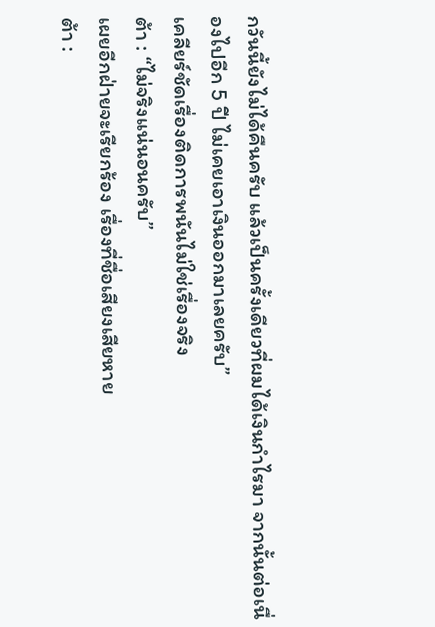กวันนี้ยังไม่ได้คืนครับ แล้วเป็นครั้งเดียวที่ผมได้เงินกำไรมา จากนั้นต่อเนื่องไปอีก 5 ปี ไม่เคยเอาเงินออกมาเลยครับ”
เคลียร์ชัดเรื่องติดการพนันไม่ใช่เรื่องจริง
ต้า : “ไม่จริงแน่นอนครับ”
เผยอีกฝ่ายจะเรียกร้อง เรื่องที่ชื่อเสียงเสียหาย
ต้า :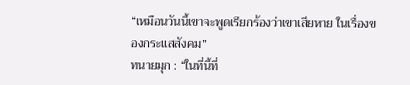“เหมือนวันนี้เขาจะพูดเรียกร้องว่าเขาเสียหาย ในเรื่องของกระแสสังคม”
ทนายมุก : “ในที่นี้ที่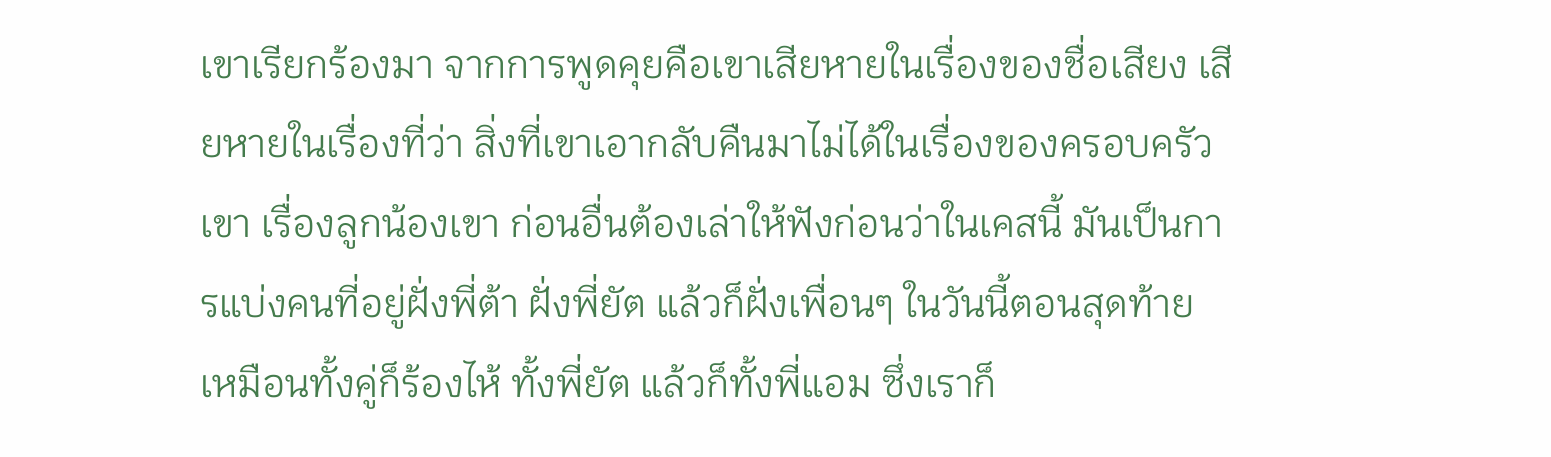เขาเรียกร้องมา จากการพูดคุยคือเขาเสียหายในเรื่องของชื่อเสียง เสียหายในเรื่องที่ว่า สิ่งที่เขาเอากลับคืนมาไม่ได้ในเรื่องของครอบครัวเขา เรื่องลูกน้องเขา ก่อนอื่นต้องเล่าให้ฟังก่อนว่าในเคสนี้ มันเป็นการแบ่งคนที่อยู่ฝั่งพี่ต้า ฝั่งพี่ยัต แล้วก็ฝั่งเพื่อนๆ ในวันนี้ตอนสุดท้าย เหมือนทั้งคู่ก็ร้องไห้ ทั้งพี่ยัต แล้วก็ทั้งพี่แอม ซึ่งเราก็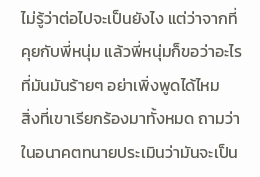ไม่รู้ว่าต่อไปจะเป็นยังไง แต่ว่าจากที่คุยกับพี่หนุ่ม แล้วพี่หนุ่มก็ขอว่าอะไรที่มันมันร้ายๆ อย่าเพิ่งพูดได้ไหม
สิ่งที่เขาเรียกร้องมาทั้งหมด ถามว่าในอนาคตทนายประเมินว่ามันจะเป็น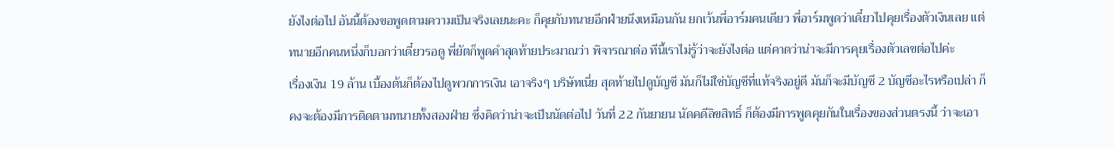ยังไงต่อไป อันนี้ต้องขอพูดตามความเป็นจริงเลยนะคะ ก็คุยกับทนายอีกฝ่ายนึงเหมือนกัน ยกเว้นพี่อาร์มคนเดียว พี่อาร์มพูดว่าเดี๋ยวไปคุยเรื่องตัวเงินเลย แต่ทนายอีกคนหนึ่งก็บอกว่าเดี๋ยวรอดู พี่ยัตก็พูดคำสุดท้ายประมาณว่า พิจารณาต่อ ทีนี้เราไม่รู้ว่าจะยังไงต่อ แต่คาดว่าน่าจะมีการคุยเรื่องตัวเลขต่อไปค่ะ
เรื่องเงิน 19 ล้าน เบื้องต้นก็ต้องไปดูพวกการเงิน เอาจริงๆ บริษัทเนี่ย สุดท้ายไปดูบัญชี มันก็ไม่ใช่บัญชีที่แท้จริงอยู่ดี มันก็จะมีบัญชี 2 บัญชีอะไรหรือเปล่า ก็คงจะต้องมีการติดตามทนายทั้งสองฝ่าย ซึ่งคิดว่าน่าจะเป็นนัดต่อไป วันที่ 22 กันยายน นัดคดีลิขสิทธิ์ ก็ต้องมีการพูดคุยกันในเรื่องของส่วนตรงนี้ ว่าจะเอา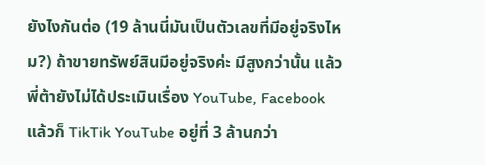ยังไงกันต่อ (19 ล้านนี่มันเป็นตัวเลขที่มีอยู่จริงไหม?) ถ้าขายทรัพย์สินมีอยู่จริงค่ะ มีสูงกว่านั้น แล้วพี่ต้ายังไม่ได้ประเมินเรื่อง YouTube, Facebook แล้วก็ TikTik YouTube อยู่ที่ 3 ล้านกว่า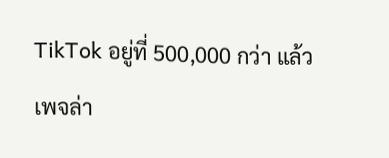TikTok อยู่ที่ 500,000 กว่า แล้วเพจล่า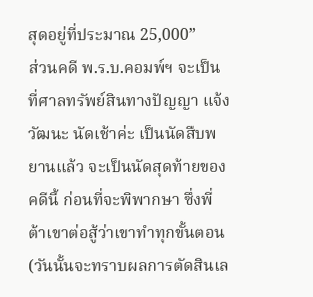สุดอยู่ที่ประมาณ 25,000”
ส่วนคดี พ.ร.บ.คอมพ์ฯ จะเป็นที่ศาลทรัพย์สินทางปัญญา แจ้งวัฒนะ นัดเช้าค่ะ เป็นนัดสืบพยานแล้ว จะเป็นนัดสุดท้ายของคดีนี้ ก่อนที่จะพิพากษา ซึ่งพี่ต้าเขาต่อสู้ว่าเขาทำทุกขั้นตอน (วันนั้นจะทราบผลการตัดสินเล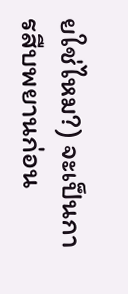ยใช่ไหม?) จะเป็นการสืบพยานก่อน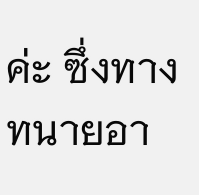ค่ะ ซึ่งทางทนายอา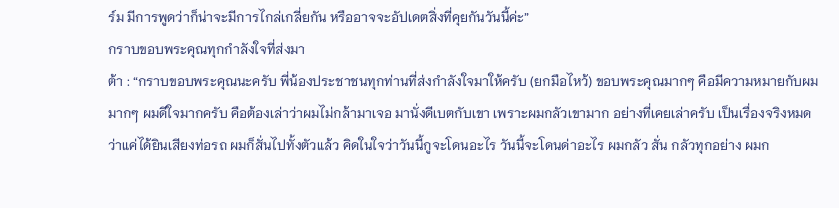ร์ม มีการพูดว่าก็น่าจะมีการไกล่เกลี่ยกัน หรืออาจจะอัปเดตสิ่งที่คุยกันวันนี้ค่ะ”
กราบขอบพระคุณทุกกำลังใจที่ส่งมา
ต้า : “กราบขอบพระคุณนะครับ พี่น้องประชาชนทุกท่านที่ส่งกำลังใจมาให้ครับ (ยกมือไหว้) ขอบพระคุณมากๆ คือมีความหมายกับผมมากๆ ผมดีใจมากครับ คือต้องเล่าว่าผมไม่กล้ามาเจอ มานั่งดีเบตกับเขา เพราะผมกลัวเขามาก อย่างที่เคยเล่าครับ เป็นเรื่องจริงหมด ว่าแค่ได้ยินเสียงท่อรถ ผมก็สั่นไปทั้งตัวแล้ว คิดในใจว่าวันนี้กูจะโดนอะไร วันนี้จะโดนด่าอะไร ผมกลัว สั่น กลัวทุกอย่าง ผมก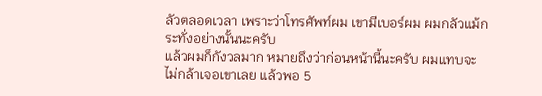ลัวตลอดเวลา เพราะว่าโทรศัพท์ผม เขามีเบอร์ผม ผมกลัวแม้กระทั่งอย่างนั้นนะครับ
แล้วผมก็กังวลมาก หมายถึงว่าก่อนหน้านี้นะครับ ผมแทบจะไม่กล้าเจอเขาเลย แล้วพอ 5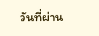วันที่ผ่าน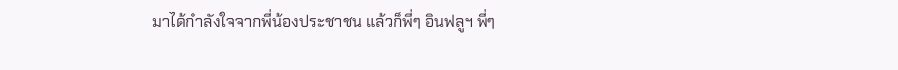มาได้กำลังใจจากพี่น้องประชาชน แล้วก็พี่ๆ อินฟลูฯ พี่ๆ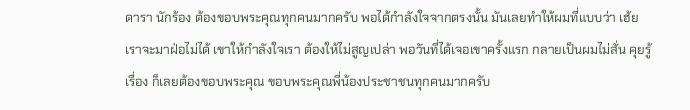ดารา นักร้อง ต้องขอบพระคุณทุกคนมากครับ พอได้กำลังใจจากตรงนั้น มันเลยทำให้ผมที่แบบว่า เฮ้ย เราจะมาฝ่อไม่ได้ เขาให้กำลังใจเรา ต้องให้ไม่สูญเปล่า พอวันที่ได้เจอเขาครั้งแรก กลายเป็นผมไม่สั่น คุยรู้เรื่อง ก็เลยต้องขอบพระคุณ ขอบพระคุณพี่น้องประชาชนทุกคนมากครับ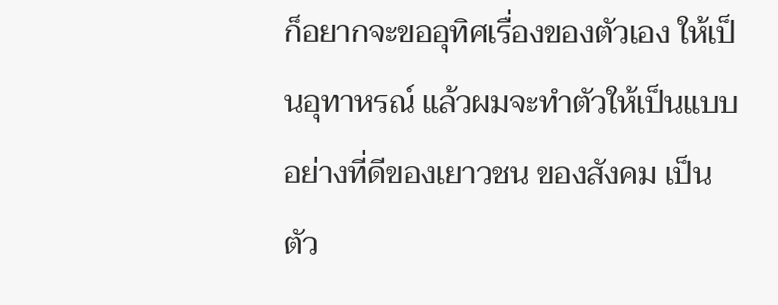ก็อยากจะขออุทิศเรื่องของตัวเอง ให้เป็นอุทาหรณ์ แล้วผมจะทำตัวให้เป็นแบบอย่างที่ดีของเยาวชน ของสังคม เป็นตัว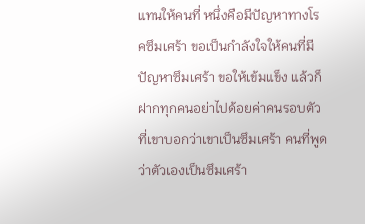แทนให้คนที่ หนึ่งคือมีปัญหาทางโรคซึมเศร้า ขอเป็นกำลังใจให้คนที่มีปัญหาซึมเศร้า ขอให้เข้มแข็ง แล้วก็ฝากทุกคนอย่าไปด้อยค่าคนรอบตัว ที่เขาบอกว่าเขาเป็นซึมเศร้า คนที่พูดว่าตัวเองเป็นซึมเศร้า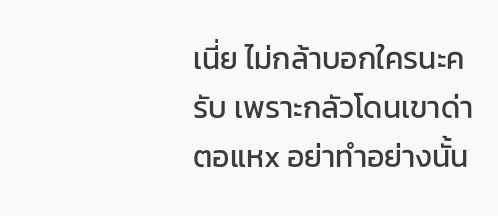เนี่ย ไม่กล้าบอกใครนะครับ เพราะกลัวโดนเขาด่าตอแหx อย่าทำอย่างนั้น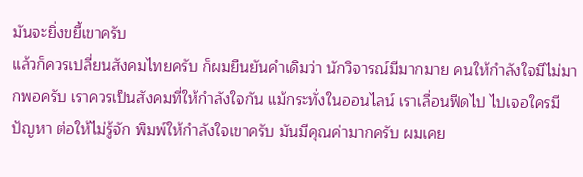มันจะยิ่งขยี้เขาครับ
แล้วก็ควรเปลี่ยนสังคมไทยครับ ก็ผมยืนยันคำเดิมว่า นักวิจารณ์มีมากมาย คนให้กำลังใจมีไม่มากพอครับ เราควรเป็นสังคมที่ให้กำลังใจกัน แม้กระทั่งในออนไลน์ เราเลื่อนฟีดไป ไปเจอใครมีปัญหา ต่อให้ไม่รู้จัก พิมพ์ให้กำลังใจเขาครับ มันมีคุณค่ามากครับ ผมเคย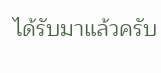ได้รับมาแล้วครับ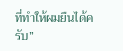ที่ทำให้ผมยืนได้ครับ”